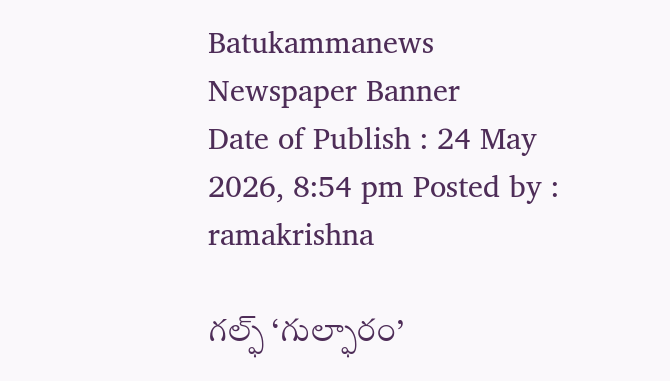Batukammanews
Newspaper Banner
Date of Publish : 24 May 2026, 8:54 pm Posted by : ramakrishna

గల్ఫ్ ‘గుల్ఫారం’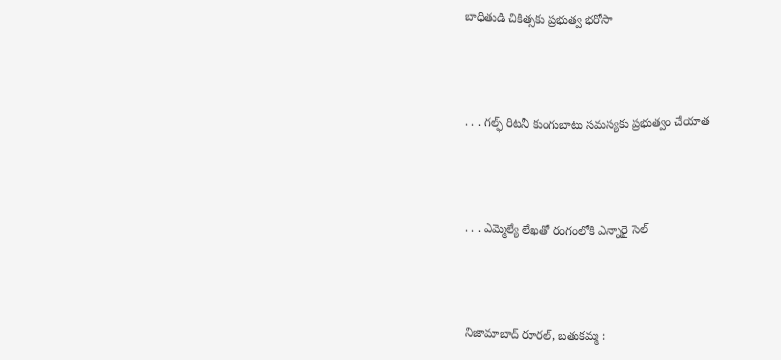బాధితుడి చికిత్సకు ప్రభుత్వ భరోసా



. . . గల్ఫ్ రిటనీ కుంగుబాటు సమస్యకు ప్రభుత్వం చేయాత



. . . ఎమ్మెల్యే లేఖతో రంగంలోకి ఎన్నారై సెల్



నిజామాబాద్ రూరల్, బతుకమ్మ :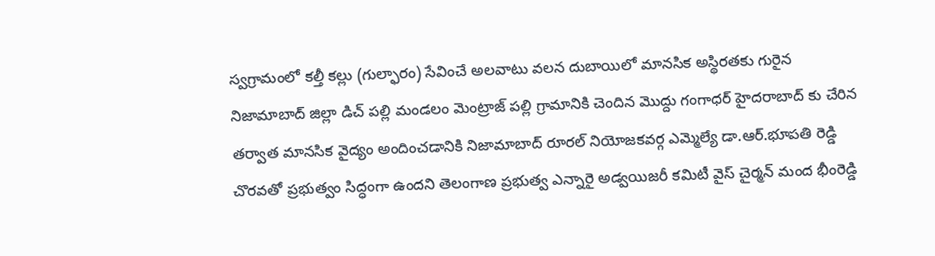స్వగ్రామంలో కల్తీ కల్లు (గుల్ఫారం) సేవించే అలవాటు వలన దుబాయిలో మానసిక అస్థిరతకు గురైన నిజామాబాద్ జిల్లా డిచ్ పల్లి మండలం మెంట్రాజ్ పల్లి గ్రామానికి చెందిన మొద్దు గంగాధర్ హైదరాబాద్ కు చేరిన తర్వాత మానసిక వైద్యం అందించడానికి నిజామాబాద్ రూరల్ నియోజకవర్గ ఎమ్మెల్యే డా.ఆర్.భూపతి రెడ్డి చొరవతో ప్రభుత్వం సిద్ధంగా ఉందని తెలంగాణ ప్రభుత్వ ఎన్నారై అడ్వయిజరీ కమిటీ వైస్ చైర్మన్ మంద భీంరెడ్డి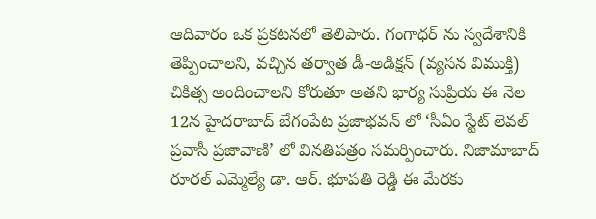ఆదివారం ఒక ప్రకటనలో తెలిపారు. గంగాధర్ ను స్వదేశానికి తెప్పించాలని, వచ్చిన తర్వాత డీ-అడిక్షన్ (వ్యసన విముక్తి) చికిత్స అందించాలని కోరుతూ అతని భార్య సుప్రియ ఈ నెల 12న హైదరాబాద్ బేగంపేట ప్రజాభవన్ లో ‘సీఏం స్టేట్ లెవల్ ప్రవాసీ ప్రజావాణి’ లో వినతిపత్రం సమర్పించారు. నిజామాబాద్ రూరల్ ఎమ్మెల్యే డా. ఆర్. భూపతి రెడ్డి ఈ మేరకు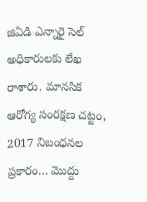జిఏడి ఎన్నారై సెల్ అధికారులకు లేఖ రాశారు. మానసిక ఆరోగ్య సంరక్షణ చట్టం, 2017 నిబంధనల ప్రకారం… మొద్దు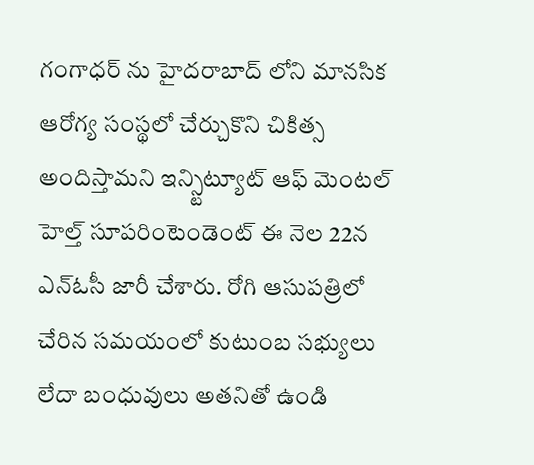గంగాధర్ ను హైదరాబాద్ లోని మానసిక ఆరోగ్య సంస్థలో చేర్చుకొని చికిత్స అందిస్తామని ఇన్స్టిట్యూట్ ఆఫ్ మెంటల్ హెల్త్ సూపరింటెండెంట్ ఈ నెల 22న ఎన్ఓసీ జారీ చేశారు. రోగి ఆసుపత్రిలో చేరిన సమయంలో కుటుంబ సభ్యులు లేదా బంధువులు అతనితో ఉండి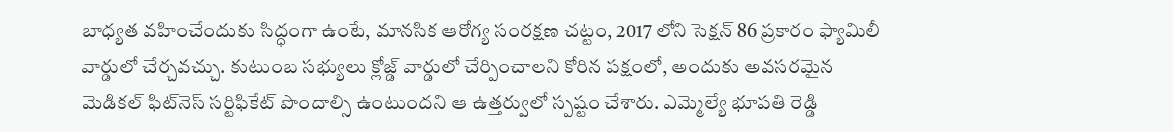బాధ్యత వహించేందుకు సిద్ధంగా ఉంటే, మానసిక ఆరోగ్య సంరక్షణ చట్టం, 2017 లోని సెక్షన్ 86 ప్రకారం ఫ్యామిలీ వార్డులో చేర్చవచ్చు. కుటుంబ సభ్యులు క్లోజ్డ్ వార్డులో చేర్పించాలని కోరిన పక్షంలో, అందుకు అవసరమైన మెడికల్ ఫిట్‌నెస్ సర్టిఫికేట్ పొందాల్సి ఉంటుందని ఆ ఉత్తర్వులో స్పష్టం చేశారు. ఎమ్మెల్యే భూపతి రెడ్డి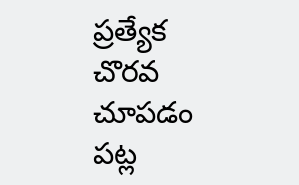ప్రత్యేక చొరవ చూపడం పట్ల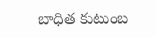బాధిత కుటుంబ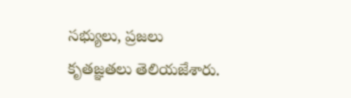సభ్యులు, ప్రజలు కృతజ్ఞతలు తెలియజేశారు.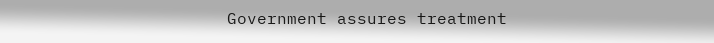Government assures treatment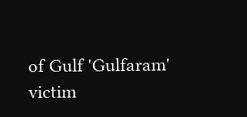of Gulf 'Gulfaram' victim